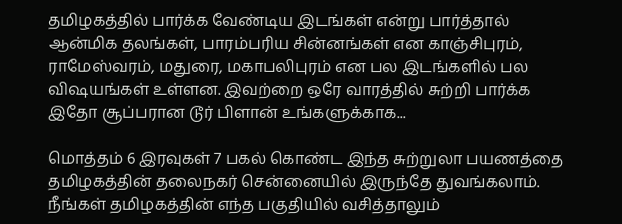தமிழகத்தில் பார்க்க வேண்டிய இடங்கள் என்று பார்த்தால் ஆன்மிக தலங்கள், பாரம்பரிய சின்னங்கள் என காஞ்சிபுரம், ராமேஸ்வரம், மதுரை, மகாபலிபுரம் என பல இடங்களில் பல விஷயங்கள் உள்ளன. இவற்றை ஒரே வாரத்தில் சுற்றி பார்க்க இதோ சூப்பரான டூர் பிளான் உங்களுக்காக...

மொத்தம் 6 இரவுகள் 7 பகல் கொண்ட இந்த சுற்றுலா பயணத்தை தமிழகத்தின் தலைநகர் சென்னையில் இருந்தே துவங்கலாம். நீங்கள் தமிழகத்தின் எந்த பகுதியில் வசித்தாலும்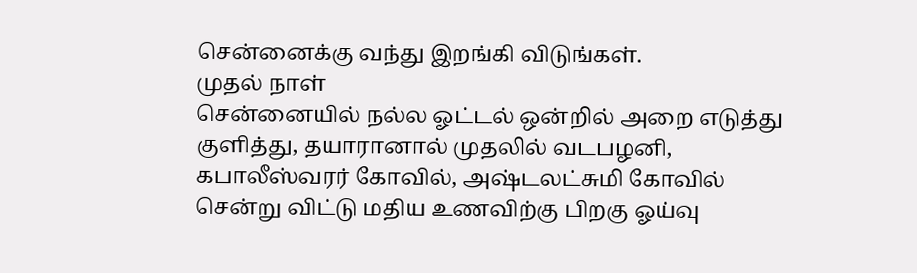சென்னைக்கு வந்து இறங்கி விடுங்கள்.
முதல் நாள்
சென்னையில் நல்ல ஓட்டல் ஒன்றில் அறை எடுத்து குளித்து, தயாரானால் முதலில் வடபழனி, கபாலீஸ்வரர் கோவில், அஷ்டலட்சுமி கோவில் சென்று விட்டு மதிய உணவிற்கு பிறகு ஓய்வு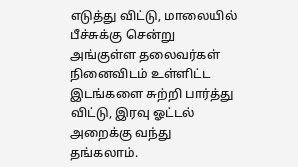எடுத்து விட்டு, மாலையில் பீச்சுக்கு சென்று அங்குள்ள தலைவர்கள் நினைவிடம் உள்ளிட்ட இடங்களை சுற்றி பார்த்து விட்டு, இரவு ஓட்டல் அறைக்கு வந்து தங்கலாம்.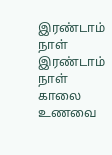இரண்டாம் நாள்
இரண்டாம் நாள் காலை உணவை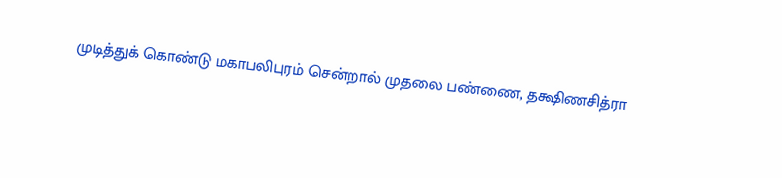முடித்துக் கொண்டு மகாபலிபுரம் சென்றால் முதலை பண்ணை, தக்ஷிணசித்ரா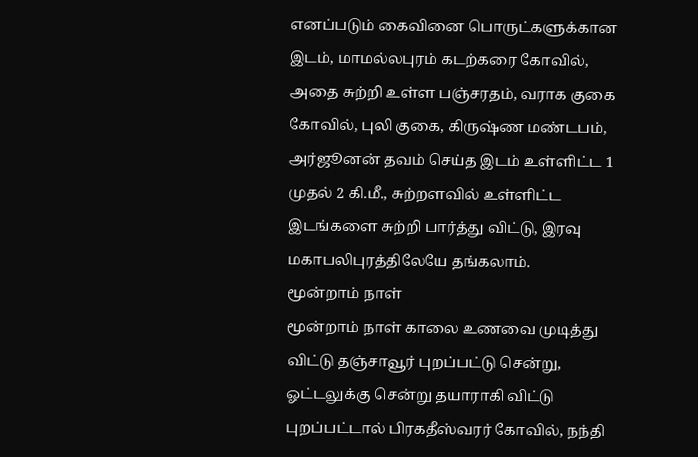எனப்படும் கைவினை பொருட்களுக்கான இடம், மாமல்லபுரம் கடற்கரை கோவில், அதை சுற்றி உள்ள பஞ்சரதம், வராக குகை கோவில், புலி குகை, கிருஷ்ண மண்டபம், அர்ஜூனன் தவம் செய்த இடம் உள்ளிட்ட 1 முதல் 2 கி.மீ., சுற்றளவில் உள்ளிட்ட இடங்களை சுற்றி பார்த்து விட்டு, இரவு மகாபலிபுரத்திலேயே தங்கலாம்.
மூன்றாம் நாள்
மூன்றாம் நாள் காலை உணவை முடித்து விட்டு தஞ்சாவூர் புறப்பட்டு சென்று, ஓட்டலுக்கு சென்று தயாராகி விட்டு புறப்பட்டால் பிரகதீஸ்வரர் கோவில், நந்தி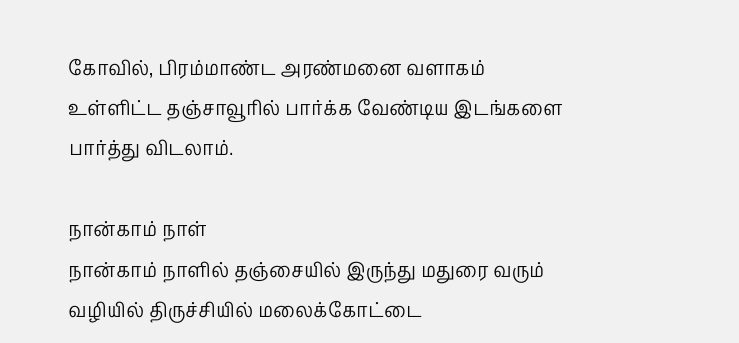கோவில், பிரம்மாண்ட அரண்மனை வளாகம் உள்ளிட்ட தஞ்சாவூரில் பார்க்க வேண்டிய இடங்களை பார்த்து விடலாம்.

நான்காம் நாள்
நான்காம் நாளில் தஞ்சையில் இருந்து மதுரை வரும் வழியில் திருச்சியில் மலைக்கோட்டை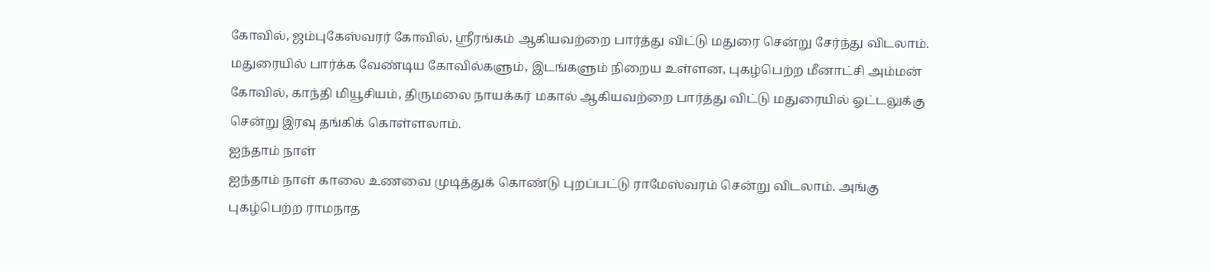கோவில், ஜம்புகேஸ்வரர் கோவில், ஸ்ரீரங்கம் ஆகியவற்றை பார்த்து விட்டு மதுரை சென்று சேர்ந்து விடலாம். மதுரையில் பார்க்க வேண்டிய கோவில்களும், இடங்களும் நிறைய உள்ளன, புகழ்பெற்ற மீனாட்சி அம்மன் கோவில், காந்தி மியூசியம், திருமலை நாயக்கர் மகால் ஆகியவற்றை பார்த்து விட்டு மதுரையில் ஓட்டலுக்கு சென்று இரவு தங்கிக் கொள்ளலாம்.
ஐந்தாம் நாள்
ஐந்தாம் நாள் காலை உணவை முடித்துக் கொண்டு புறப்பட்டு ராமேஸ்வரம் சென்று விடலாம். அங்கு புகழ்பெற்ற ராமநாத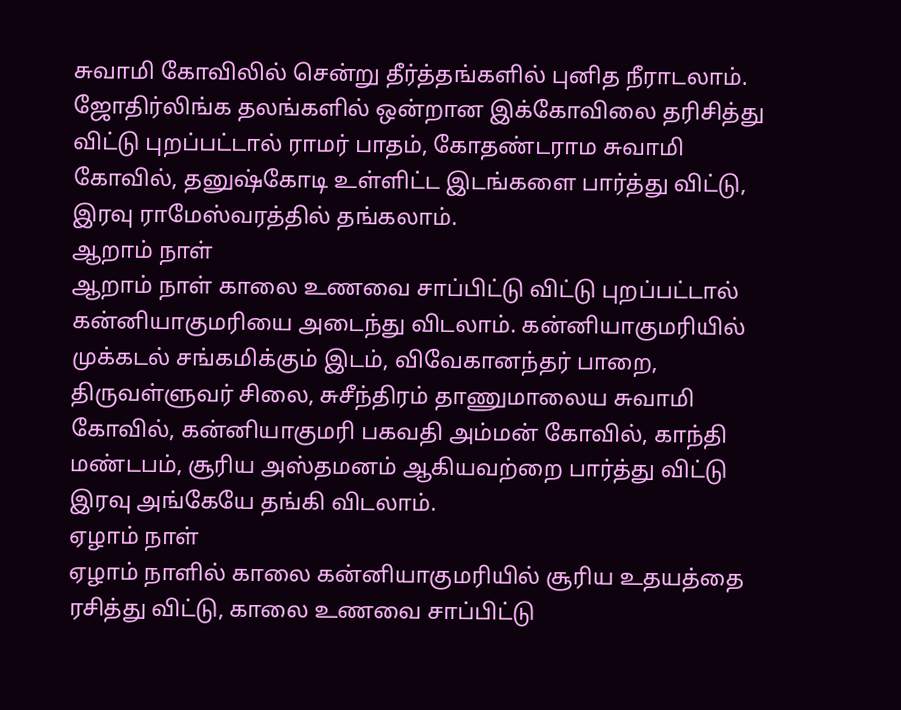சுவாமி கோவிலில் சென்று தீர்த்தங்களில் புனித நீராடலாம். ஜோதிர்லிங்க தலங்களில் ஒன்றான இக்கோவிலை தரிசித்து விட்டு புறப்பட்டால் ராமர் பாதம், கோதண்டராம சுவாமி கோவில், தனுஷ்கோடி உள்ளிட்ட இடங்களை பார்த்து விட்டு, இரவு ராமேஸ்வரத்தில் தங்கலாம்.
ஆறாம் நாள்
ஆறாம் நாள் காலை உணவை சாப்பிட்டு விட்டு புறப்பட்டால் கன்னியாகுமரியை அடைந்து விடலாம். கன்னியாகுமரியில் முக்கடல் சங்கமிக்கும் இடம், விவேகானந்தர் பாறை, திருவள்ளுவர் சிலை, சுசீந்திரம் தாணுமாலைய சுவாமி கோவில், கன்னியாகுமரி பகவதி அம்மன் கோவில், காந்தி மண்டபம், சூரிய அஸ்தமனம் ஆகியவற்றை பார்த்து விட்டு இரவு அங்கேயே தங்கி விடலாம்.
ஏழாம் நாள்
ஏழாம் நாளில் காலை கன்னியாகுமரியில் சூரிய உதயத்தை ரசித்து விட்டு, காலை உணவை சாப்பிட்டு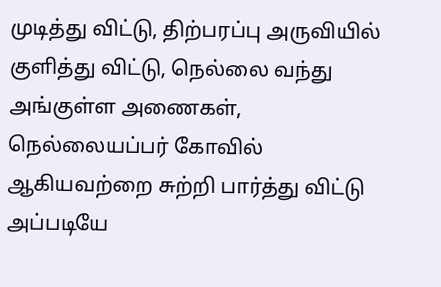முடித்து விட்டு, திற்பரப்பு அருவியில் குளித்து விட்டு, நெல்லை வந்து அங்குள்ள அணைகள், நெல்லையப்பர் கோவில் ஆகியவற்றை சுற்றி பார்த்து விட்டு அப்படியே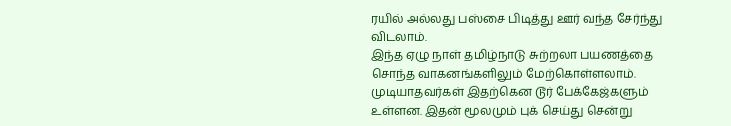ரயில் அல்லது பஸ்சை பிடித்து ஊர் வந்த சேர்ந்து விடலாம்.
இந்த ஏழு நாள் தமிழ்நாடு சுற்றலா பயணத்தை சொந்த வாகனங்களிலும் மேற்கொள்ளலாம். முடியாதவர்கள் இதற்கென டூர் பேக்கேஜ்களும் உள்ளன. இதன் மூலமும் புக் செய்து சென்று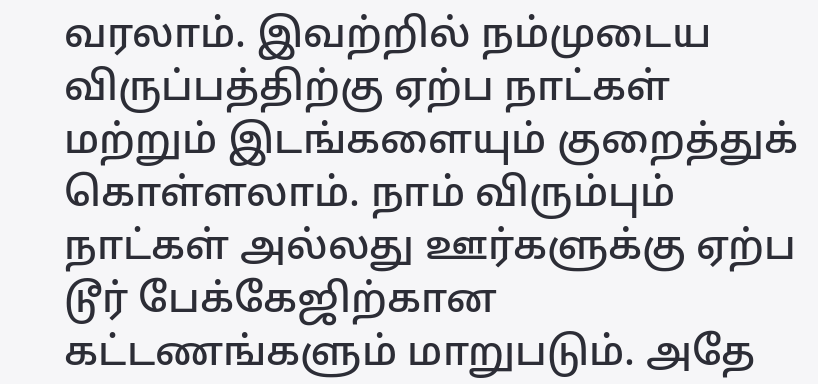வரலாம். இவற்றில் நம்முடைய விருப்பத்திற்கு ஏற்ப நாட்கள் மற்றும் இடங்களையும் குறைத்துக் கொள்ளலாம். நாம் விரும்பும் நாட்கள் அல்லது ஊர்களுக்கு ஏற்ப டூர் பேக்கேஜிற்கான கட்டணங்களும் மாறுபடும். அதே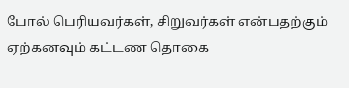போல் பெரியவர்கள், சிறுவர்கள் என்பதற்கும் ஏற்கனவும் கட்டண தொகை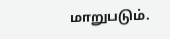மாறுபடும்.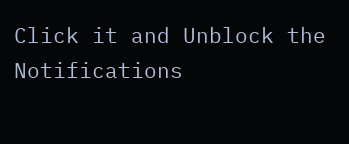Click it and Unblock the Notifications